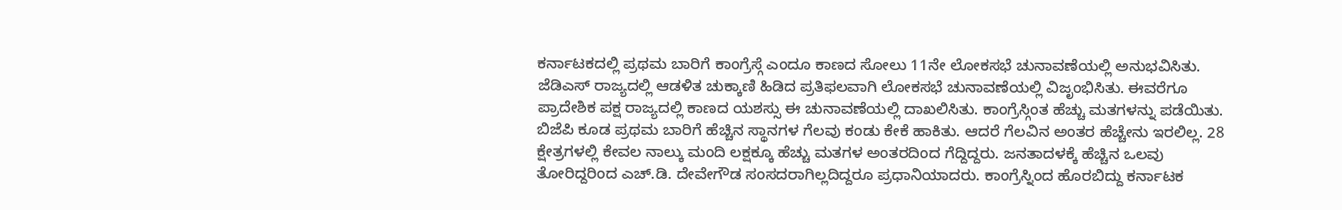ಕರ್ನಾಟಕದಲ್ಲಿ ಪ್ರಥಮ ಬಾರಿಗೆ ಕಾಂಗ್ರೆಸ್ಗೆ ಎಂದೂ ಕಾಣದ ಸೋಲು 11ನೇ ಲೋಕಸಭೆ ಚುನಾವಣೆಯಲ್ಲಿ ಅನುಭವಿಸಿತು. ಜೆಡಿಎಸ್ ರಾಜ್ಯದಲ್ಲಿ ಆಡಳಿತ ಚುಕ್ಕಾಣಿ ಹಿಡಿದ ಪ್ರತಿಫಲವಾಗಿ ಲೋಕಸಭೆ ಚುನಾವಣೆಯಲ್ಲಿ ವಿಜೃಂಭಿಸಿತು. ಈವರೆಗೂ ಪ್ರಾದೇಶಿಕ ಪಕ್ಷ ರಾಜ್ಯದಲ್ಲಿ ಕಾಣದ ಯಶಸ್ಸು ಈ ಚುನಾವಣೆಯಲ್ಲಿ ದಾಖಲಿಸಿತು. ಕಾಂಗ್ರೆಸ್ಗಿಂತ ಹೆಚ್ಚು ಮತಗಳನ್ನು ಪಡೆಯಿತು. ಬಿಜೆಪಿ ಕೂಡ ಪ್ರಥಮ ಬಾರಿಗೆ ಹೆಚ್ಚಿನ ಸ್ಥಾನಗಳ ಗೆಲವು ಕಂಡು ಕೇಕೆ ಹಾಕಿತು. ಆದರೆ ಗೆಲವಿನ ಅಂತರ ಹೆಚ್ಚೇನು ಇರಲಿಲ್ಲ. 28 ಕ್ಷೇತ್ರಗಳಲ್ಲಿ ಕೇವಲ ನಾಲ್ಕು ಮಂದಿ ಲಕ್ಷಕ್ಕೂ ಹೆಚ್ಚು ಮತಗಳ ಅಂತರದಿಂದ ಗೆದ್ದಿದ್ದರು. ಜನತಾದಳಕ್ಕೆ ಹೆಚ್ಚಿನ ಒಲವು ತೋರಿದ್ದರಿಂದ ಎಚ್.ಡಿ. ದೇವೇಗೌಡ ಸಂಸದರಾಗಿಲ್ಲದಿದ್ದರೂ ಪ್ರಧಾನಿಯಾದರು. ಕಾಂಗ್ರೆಸ್ನಿಂದ ಹೊರಬಿದ್ದು ಕರ್ನಾಟಕ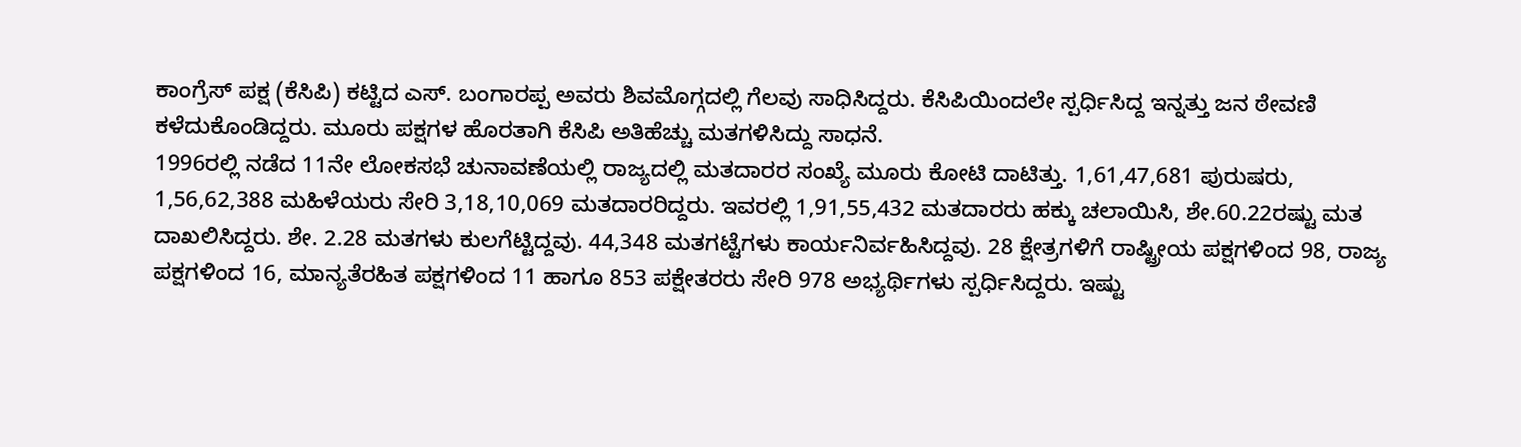ಕಾಂಗ್ರೆಸ್ ಪಕ್ಷ (ಕೆಸಿಪಿ) ಕಟ್ಟಿದ ಎಸ್. ಬಂಗಾರಪ್ಪ ಅವರು ಶಿವಮೊಗ್ಗದಲ್ಲಿ ಗೆಲವು ಸಾಧಿಸಿದ್ದರು. ಕೆಸಿಪಿಯಿಂದಲೇ ಸ್ಪರ್ಧಿಸಿದ್ದ ಇನ್ನತ್ತು ಜನ ಠೇವಣಿ ಕಳೆದುಕೊಂಡಿದ್ದರು. ಮೂರು ಪಕ್ಷಗಳ ಹೊರತಾಗಿ ಕೆಸಿಪಿ ಅತಿಹೆಚ್ಚು ಮತಗಳಿಸಿದ್ದು ಸಾಧನೆ.
1996ರಲ್ಲಿ ನಡೆದ 11ನೇ ಲೋಕಸಭೆ ಚುನಾವಣೆಯಲ್ಲಿ ರಾಜ್ಯದಲ್ಲಿ ಮತದಾರರ ಸಂಖ್ಯೆ ಮೂರು ಕೋಟಿ ದಾಟಿತ್ತು. 1,61,47,681 ಪುರುಷರು, 1,56,62,388 ಮಹಿಳೆಯರು ಸೇರಿ 3,18,10,069 ಮತದಾರರಿದ್ದರು. ಇವರಲ್ಲಿ 1,91,55,432 ಮತದಾರರು ಹಕ್ಕು ಚಲಾಯಿಸಿ, ಶೇ.60.22ರಷ್ಟು ಮತ ದಾಖಲಿಸಿದ್ದರು. ಶೇ. 2.28 ಮತಗಳು ಕುಲಗೆಟ್ಟಿದ್ದವು. 44,348 ಮತಗಟ್ಟೆಗಳು ಕಾರ್ಯನಿರ್ವಹಿಸಿದ್ದವು. 28 ಕ್ಷೇತ್ರಗಳಿಗೆ ರಾಷ್ಟ್ರೀಯ ಪಕ್ಷಗಳಿಂದ 98, ರಾಜ್ಯ ಪಕ್ಷಗಳಿಂದ 16, ಮಾನ್ಯತೆರಹಿತ ಪಕ್ಷಗಳಿಂದ 11 ಹಾಗೂ 853 ಪಕ್ಷೇತರರು ಸೇರಿ 978 ಅಭ್ಯರ್ಥಿಗಳು ಸ್ಪರ್ಧಿಸಿದ್ದರು. ಇಷ್ಟು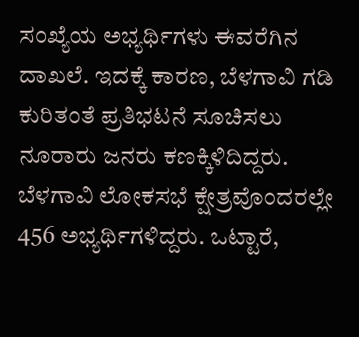ಸಂಖ್ಯೆಯ ಅಭ್ಯರ್ಥಿಗಳು ಈವರೆಗಿನ ದಾಖಲೆ. ಇದಕ್ಕೆ ಕಾರಣ, ಬೆಳಗಾವಿ ಗಡಿ ಕುರಿತಂತೆ ಪ್ರತಿಭಟನೆ ಸೂಚಿಸಲು ನೂರಾರು ಜನರು ಕಣಕ್ಕಿಳಿದಿದ್ದರು. ಬೆಳಗಾವಿ ಲೋಕಸಭೆ ಕ್ಷೇತ್ರವೊಂದರಲ್ಲೇ 456 ಅಭ್ಯರ್ಥಿಗಳಿದ್ದರು. ಒಟ್ಟಾರೆ,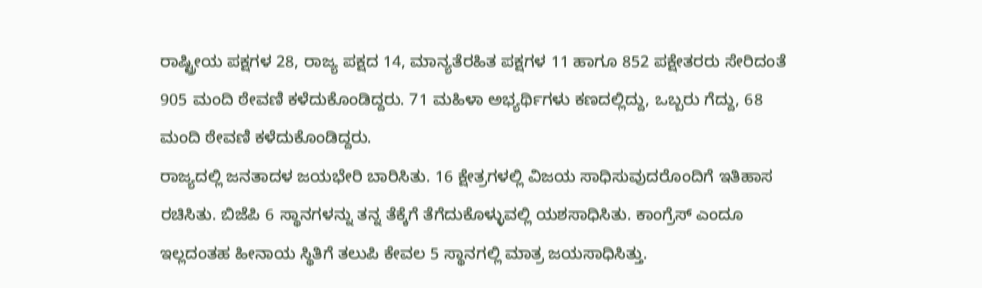ರಾಷ್ಟ್ರೀಯ ಪಕ್ಷಗಳ 28, ರಾಜ್ಯ ಪಕ್ಷದ 14, ಮಾನ್ಯತೆರಹಿತ ಪಕ್ಷಗಳ 11 ಹಾಗೂ 852 ಪಕ್ಷೇತರರು ಸೇರಿದಂತೆ 905 ಮಂದಿ ಠೇವಣಿ ಕಳೆದುಕೊಂಡಿದ್ದರು. 71 ಮಹಿಳಾ ಅಭ್ಯರ್ಥಿಗಳು ಕಣದಲ್ಲಿದ್ದು, ಒಬ್ಬರು ಗೆದ್ದು, 68 ಮಂದಿ ಠೇವಣಿ ಕಳೆದುಕೊಂಡಿದ್ದರು.
ರಾಜ್ಯದಲ್ಲಿ ಜನತಾದಳ ಜಯಭೇರಿ ಬಾರಿಸಿತು. 16 ಕ್ಷೇತ್ರಗಳಲ್ಲಿ ವಿಜಯ ಸಾಧಿಸುವುದರೊಂದಿಗೆ ಇತಿಹಾಸ ರಚಿಸಿತು. ಬಿಜೆಪಿ 6 ಸ್ಥಾನಗಳನ್ನು ತನ್ನ ತೆಕ್ಕೆಗೆ ತೆಗೆದುಕೊಳ್ಳುವಲ್ಲಿ ಯಶಸಾಧಿಸಿತು. ಕಾಂಗ್ರೆಸ್ ಎಂದೂ ಇಲ್ಲದಂತಹ ಹೀನಾಯ ಸ್ಥಿತಿಗೆ ತಲುಪಿ ಕೇವಲ 5 ಸ್ಥಾನಗಲ್ಲಿ ಮಾತ್ರ ಜಯಸಾಧಿಸಿತ್ತು.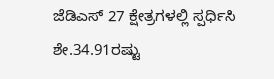ಜೆಡಿಎಸ್ 27 ಕ್ಷೇತ್ರಗಳಲ್ಲಿ ಸ್ಪರ್ಧಿಸಿ ಶೇ.34.91ರಷ್ಟು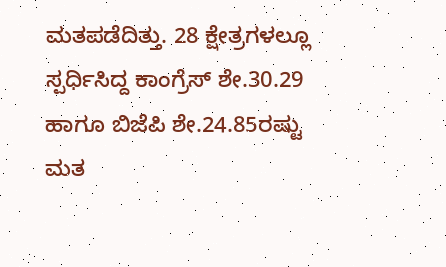ಮತಪಡೆದಿತ್ತು. 28 ಕ್ಷೇತ್ರಗಳಲ್ಲೂ ಸ್ಪರ್ಧಿಸಿದ್ದ ಕಾಂಗ್ರೆಸ್ ಶೇ.30.29 ಹಾಗೂ ಬಿಜೆಪಿ ಶೇ.24.85ರಷ್ಟು ಮತ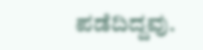ಪಡೆದಿದ್ದವು.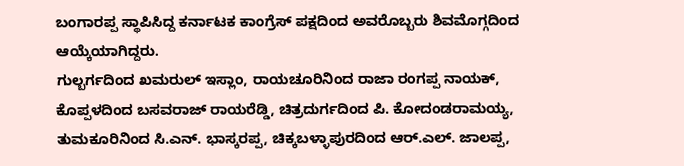ಬಂಗಾರಪ್ಪ ಸ್ಥಾಪಿಸಿದ್ದ ಕರ್ನಾಟಕ ಕಾಂಗ್ರೆಸ್ ಪಕ್ಷದಿಂದ ಅವರೊಬ್ಬರು ಶಿವಮೊಗ್ಗದಿಂದ ಆಯ್ಕೆಯಾಗಿದ್ದರು.
ಗುಲ್ಬರ್ಗದಿಂದ ಖಮರುಲ್ ಇಸ್ಲಾಂ, ರಾಯಚೂರಿನಿಂದ ರಾಜಾ ರಂಗಪ್ಪ ನಾಯಕ್, ಕೊಪ್ಪಳದಿಂದ ಬಸವರಾಜ್ ರಾಯರೆಡ್ಡಿ, ಚಿತ್ರದುರ್ಗದಿಂದ ಪಿ. ಕೋದಂಡರಾಮಯ್ಯ, ತುಮಕೂರಿನಿಂದ ಸಿ.ಎನ್. ಭಾಸ್ಕರಪ್ಪ, ಚಿಕ್ಕಬಳ್ಳಾಪುರದಿಂದ ಆರ್.ಎಲ್. ಜಾಲಪ್ಪ,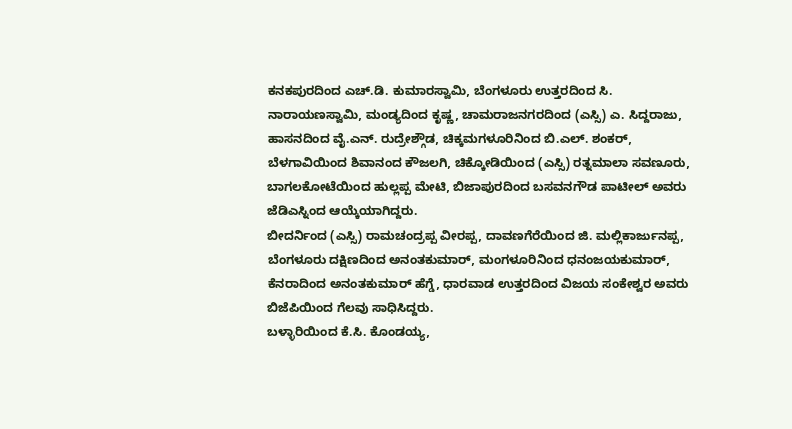ಕನಕಪುರದಿಂದ ಎಚ್.ಡಿ. ಕುಮಾರಸ್ವಾಮಿ, ಬೆಂಗಳೂರು ಉತ್ತರದಿಂದ ಸಿ. ನಾರಾಯಣಸ್ವಾಮಿ, ಮಂಡ್ಯದಿಂದ ಕೃಷ್ಣ, ಚಾಮರಾಜನಗರದಿಂದ (ಎಸ್ಸಿ) ಎ. ಸಿದ್ದರಾಜು, ಹಾಸನದಿಂದ ವೈ.ಎನ್. ರುದ್ರೇಶ್ಗೌಡ, ಚಿಕ್ಕಮಗಳೂರಿನಿಂದ ಬಿ.ಎಲ್. ಶಂಕರ್, ಬೆಳಗಾವಿಯಿಂದ ಶಿವಾನಂದ ಕೌಜಲಗಿ, ಚಿಕ್ಕೋಡಿಯಿಂದ (ಎಸ್ಸಿ) ರತ್ನಮಾಲಾ ಸವಣೂರು, ಬಾಗಲಕೋಟೆಯಿಂದ ಹುಲ್ಲಪ್ಪ ಮೇಟಿ, ಬಿಜಾಪುರದಿಂದ ಬಸವನಗೌಡ ಪಾಟೀಲ್ ಅವರು ಜೆಡಿಎಸ್ನಿಂದ ಆಯ್ಕೆಯಾಗಿದ್ದರು.
ಬೀದರ್ನಿಂದ (ಎಸ್ಸಿ) ರಾಮಚಂದ್ರಪ್ಪ ವೀರಪ್ಪ, ದಾವಣಗೆರೆಯಿಂದ ಜಿ. ಮಲ್ಲಿಕಾರ್ಜುನಪ್ಪ, ಬೆಂಗಳೂರು ದಕ್ಷಿಣದಿಂದ ಅನಂತಕುಮಾರ್, ಮಂಗಳೂರಿನಿಂದ ಧನಂಜಯಕುಮಾರ್, ಕೆನರಾದಿಂದ ಅನಂತಕುಮಾರ್ ಹೆಗ್ಡೆ, ಧಾರವಾಡ ಉತ್ತರದಿಂದ ವಿಜಯ ಸಂಕೇಶ್ವರ ಅವರು ಬಿಜೆಪಿಯಿಂದ ಗೆಲವು ಸಾಧಿಸಿದ್ದರು.
ಬಳ್ಳಾರಿಯಿಂದ ಕೆ.ಸಿ. ಕೊಂಡಯ್ಯ,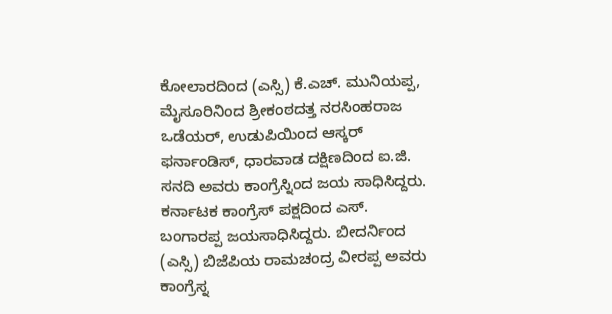ಕೋಲಾರದಿಂದ (ಎಸ್ಸಿ) ಕೆ.ಎಚ್. ಮುನಿಯಪ್ಪ, ಮೈಸೂರಿನಿಂದ ಶ್ರೀಕಂಠದತ್ತ ನರಸಿಂಹರಾಜ ಒಡೆಯರ್, ಉಡುಪಿಯಿಂದ ಆಸ್ಕರ್ ಫರ್ನಾಂಡಿಸ್, ಧಾರವಾಡ ದಕ್ಷಿಣದಿಂದ ಐ.ಜಿ. ಸನದಿ ಅವರು ಕಾಂಗ್ರೆಸ್ನಿಂದ ಜಯ ಸಾಧಿಸಿದ್ದರು. ಕರ್ನಾಟಕ ಕಾಂಗ್ರೆಸ್ ಪಕ್ಷದಿಂದ ಎಸ್. ಬಂಗಾರಪ್ಪ ಜಯಸಾಧಿಸಿದ್ದರು. ಬೀದರ್ನಿಂದ (ಎಸ್ಸಿ) ಬಿಜೆಪಿಯ ರಾಮಚಂದ್ರ ವೀರಪ್ಪ ಅವರು ಕಾಂಗ್ರೆಸ್ನ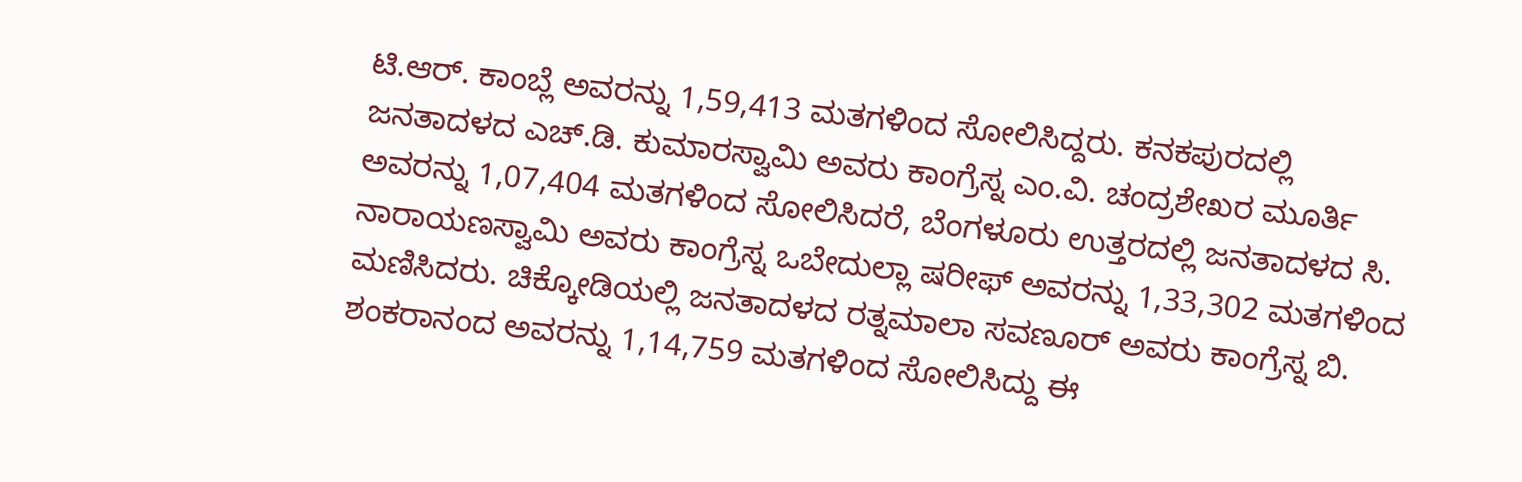ಟಿ.ಆರ್. ಕಾಂಬ್ಲೆ ಅವರನ್ನು 1,59,413 ಮತಗಳಿಂದ ಸೋಲಿಸಿದ್ದರು. ಕನಕಪುರದಲ್ಲಿ ಜನತಾದಳದ ಎಚ್.ಡಿ. ಕುಮಾರಸ್ವಾಮಿ ಅವರು ಕಾಂಗ್ರೆಸ್ನ ಎಂ.ವಿ. ಚಂದ್ರಶೇಖರ ಮೂರ್ತಿ ಅವರನ್ನು 1,07,404 ಮತಗಳಿಂದ ಸೋಲಿಸಿದರೆ, ಬೆಂಗಳೂರು ಉತ್ತರದಲ್ಲಿ ಜನತಾದಳದ ಸಿ. ನಾರಾಯಣಸ್ವಾಮಿ ಅವರು ಕಾಂಗ್ರೆಸ್ನ ಒಬೇದುಲ್ಲಾ ಷರೀಫ್ ಅವರನ್ನು 1,33,302 ಮತಗಳಿಂದ ಮಣಿಸಿದರು. ಚಿಕ್ಕೋಡಿಯಲ್ಲಿ ಜನತಾದಳದ ರತ್ನಮಾಲಾ ಸವಣೂರ್ ಅವರು ಕಾಂಗ್ರೆಸ್ನ ಬಿ. ಶಂಕರಾನಂದ ಅವರನ್ನು 1,14,759 ಮತಗಳಿಂದ ಸೋಲಿಸಿದ್ದು ಈ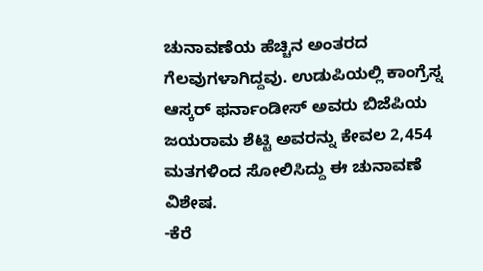ಚುನಾವಣೆಯ ಹೆಚ್ಚಿನ ಅಂತರದ ಗೆಲವುಗಳಾಗಿದ್ದವು. ಉಡುಪಿಯಲ್ಲಿ ಕಾಂಗ್ರೆಸ್ನ ಆಸ್ಕರ್ ಫರ್ನಾಂಡೀಸ್ ಅವರು ಬಿಜೆಪಿಯ ಜಯರಾಮ ಶೆಟ್ಟಿ ಅವರನ್ನು ಕೇವಲ 2,454 ಮತಗಳಿಂದ ಸೋಲಿಸಿದ್ದು ಈ ಚುನಾವಣೆ ವಿಶೇಷ.
-ಕೆರೆ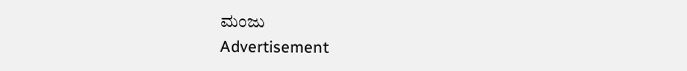ಮಂಜು
Advertisement